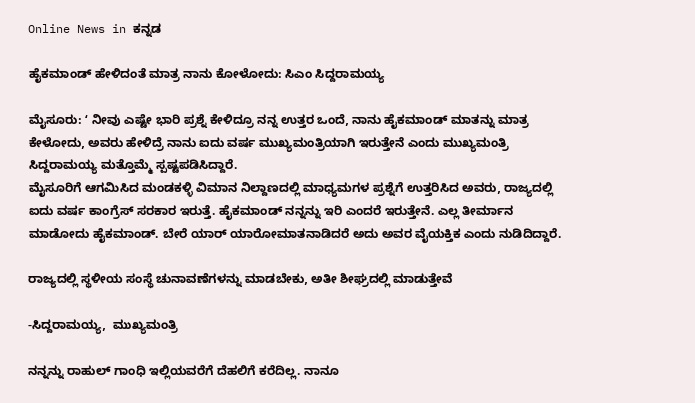Online News in ಕನ್ನಡ

ಹೈಕಮಾಂಡ್‌ ಹೇಳಿದಂತೆ ಮಾತ್ರ ನಾನು ಕೋಳೋದು: ಸಿಎಂ ಸಿದ್ದರಾಮಯ್ಯ

ಮೈಸೂರು: ʻ ನೀವು ಎಷ್ಟೇ ಭಾರಿ ಪ್ರಶ್ನೆ ಕೇಳಿದ್ರೂ ನನ್ನ ಉತ್ತರ ಒಂದೆ, ನಾನು ಹೈಕಮಾಂಡ್‌ ಮಾತನ್ನು ಮಾತ್ರ ಕೇಳೋದು, ಅವರು ಹೇಳಿದ್ರೆ ನಾನು ಐದು ವರ್ಷ ಮುಖ್ಯಮಂತ್ರಿಯಾಗಿ ಇರುತ್ತೇನೆ ಎಂದು ಮುಖ್ಯಮಂತ್ರಿ ಸಿದ್ದರಾಮಯ್ಯ ಮತ್ತೊಮ್ಮೆ ಸ್ಪಷ್ಟಪಡಿಸಿದ್ದಾರೆ.
ಮೈಸೂರಿಗೆ ಆಗಮಿಸಿದ ಮಂಡಕಳ್ಳಿ ವಿಮಾನ ನಿಲ್ದಾಣದಲ್ಲಿ ಮಾಧ್ಯಮಗಳ ಪ್ರಶ್ನೆಗೆ ಉತ್ತರಿಸಿದ ಅವರು, ರಾಜ್ಯದಲ್ಲಿ ಐದು ವರ್ಷ ಕಾಂಗ್ರೆಸ್‌ ಸರಕಾರ ಇರುತ್ತೆ. ಹೈಕಮಾಂಡ್‌ ನನ್ನನ್ನು ಇರಿ ಎಂದರೆ ಇರುತ್ತೇನೆ. ಎಲ್ಲ ತೀರ್ಮಾನ ಮಾಡೋದು ಹೈಕಮಾಂಡ್. ಬೇರೆ ಯಾರ್‌ ಯಾರೋಮಾತನಾಡಿದರೆ ಅದು ಅವರ ವೈಯಕ್ತಿಕ ಎಂದು ನುಡಿದಿದ್ದಾರೆ.

ರಾಜ್ಯದಲ್ಲಿ ಸ್ಥಳೀಯ ಸಂಸ್ಥೆ ಚುನಾವಣೆಗಳನ್ನು ಮಾಡಬೇಕು, ಅತೀ ಶೀಘ್ರದಲ್ಲಿ ಮಾಡುತ್ತೇವೆ

-ಸಿದ್ದರಾಮಯ್ಯ,  ಮುಖ್ಯಮಂತ್ರಿ

ನನ್ನನ್ನು ರಾಹುಲ್‌ ಗಾಂಧಿ ಇಲ್ಲಿಯವರೆಗೆ ದೆಹಲಿಗೆ ಕರೆದಿಲ್ಲ. ನಾನೂ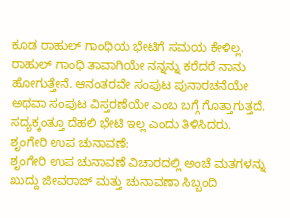ಕೂಡ ರಾಹುಲ್‌ ಗಾಂಧಿಯ ಭೇಟಿಗೆ ಸಮಯ ಕೇಳಿಲ್ಲ. ರಾಹುಲ್‌ ಗಾಂಧಿ ತಾವಾಗಿಯೇ ನನ್ನನ್ನು ಕರೆದರೆ ನಾನು ಹೋಗುತ್ತೇನೆ. ಆನಂತರವೇ ಸಂಪುಟ ಪುನಾರಚನೆಯೇ ಅಥವಾ ಸಂಪುಟ ವಿಸ್ತರಣೆಯೇ ಎಂಬ ಬಗ್ಗೆ ಗೊತ್ತಾಗುತ್ತದೆ. ಸದ್ಯಕ್ಕಂತ್ತೂ ದೆಹಲಿ ಭೇಟಿ ಇಲ್ಲ ಎಂದು ತಿಳಿಸಿದರು.
ಶೃಂಗೇರಿ ಉಪ ಚುನಾವಣೆ:
ಶೃಂಗೇರಿ ಉಪ ಚುನಾವಣೆ ವಿಚಾರದಲ್ಲಿ ಅಂಚೆ ಮತಗಳನ್ನು ಖುದ್ದು ಜೀವರಾಜ್‌ ಮತ್ತು ಚುನಾವಣಾ ಸಿಬ್ಬಂದಿ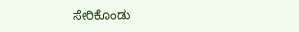ಸೇರಿಕೊಂಡು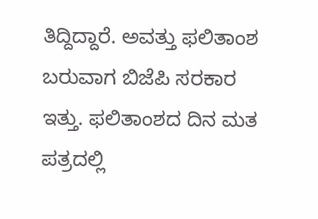ತಿದ್ದಿದ್ದಾರೆ. ಅವತ್ತು ಫಲಿತಾಂಶ ಬರುವಾಗ ಬಿಜೆಪಿ ಸರಕಾರ ಇತ್ತು. ಫಲಿತಾಂಶದ ದಿನ ಮತ ಪತ್ರದಲ್ಲಿ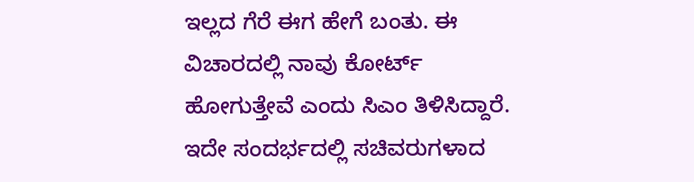ಇಲ್ಲದ ಗೆರೆ ಈಗ ಹೇಗೆ ಬಂತು. ಈ ವಿಚಾರದಲ್ಲಿ ನಾವು ಕೋರ್ಟ್‌ ಹೋಗುತ್ತೇವೆ ಎಂದು ಸಿಎಂ ತಿಳಿಸಿದ್ದಾರೆ.
ಇದೇ ಸಂದರ್ಭದಲ್ಲಿ ಸಚಿವರುಗಳಾದ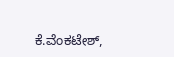ಕೆ.ವೆಂಕಟೇಶ್‌,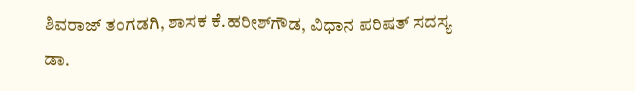ಶಿವರಾಜ್‌ ತಂಗಡಗಿ, ಶಾಸಕ ಕೆ.ಹರೀಶ್‌ಗೌಡ, ವಿಧಾನ ಪರಿಷತ್‌ ಸದಸ್ಯ ಡಾ.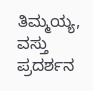ತಿಮ್ಮಯ್ಯ, ವಸ್ತು ಪ್ರದರ್ಶನ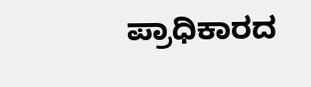ಪ್ರಾಧಿಕಾರದ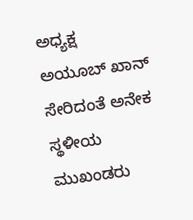ಅಧ್ಯಕ್ಷ ಅಯೂಬ್‌ ಖಾನ್‌ ಸೇರಿದಂತೆ ಅನೇಕ ಸ್ಥಳೀಯ ಮುಖಂಡರು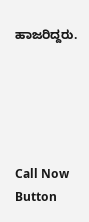ಹಾಜರಿದ್ದರು.





Call Now Button